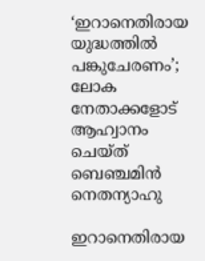‘ഇറാനെതിരായ യുദ്ധത്തില്‍ പങ്കുചേരണം’; ലോക നേതാക്കളോട് ആഹ്വാനം ചെയ്ത് ബെഞ്ചമിന്‍ നെതന്യാഹു

ഇറാനെതിരായ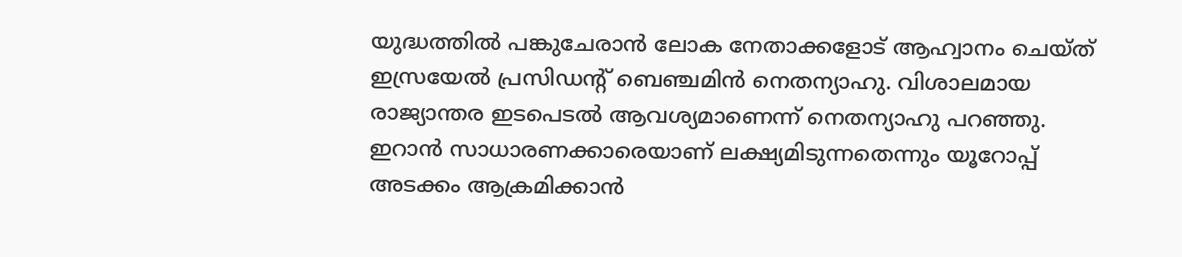യുദ്ധത്തില്‍ പങ്കുചേരാന്‍ ലോക നേതാക്കളോട് ആഹ്വാനം ചെയ്ത് ഇസ്രയേല്‍ പ്രസിഡന്റ് ബെഞ്ചമിന്‍ നെതന്യാഹു. വിശാലമായ രാജ്യാന്തര ഇടപെടല്‍ ആവശ്യമാണെന്ന് നെതന്യാഹു പറഞ്ഞു. ഇറാന്‍ സാധാരണക്കാരെയാണ് ലക്ഷ്യമിടുന്നതെന്നും യൂറോപ്പ് അടക്കം ആക്രമിക്കാന്‍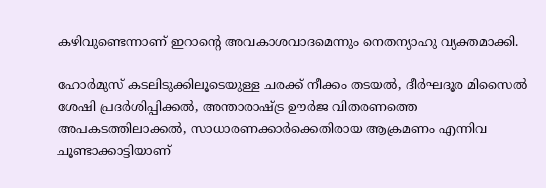കഴിവുണ്ടെന്നാണ് ഇറാന്റെ അവകാശവാദമെന്നും നെതന്യാഹു വ്യക്തമാക്കി.

ഹോര്‍മുസ് കടലിടുക്കിലൂടെയുള്ള ചരക്ക് നീക്കം തടയല്‍, ദീര്‍ഘദൂര മിസൈല്‍ ശേഷി പ്രദര്‍ശിപ്പിക്കല്‍, അന്താരാഷ്ട്ര ഊര്‍ജ വിതരണത്തെ അപകടത്തിലാക്കല്‍, സാധാരണക്കാര്‍ക്കെതിരായ ആക്രമണം എന്നിവ ചൂണ്ടാക്കാട്ടിയാണ്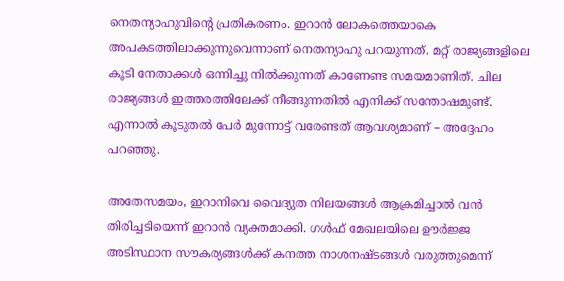നെതന്യാഹുവിന്റെ പ്രതികരണം. ഇറാന്‍ ലോകത്തെയാകെ അപകടത്തിലാക്കുന്നുവെന്നാണ് നെതന്യാഹു പറയുന്നത്. മറ്റ് രാജ്യങ്ങളിലെ കൂടി നേതാക്കള്‍ ഒന്നിച്ചു നില്‍ക്കുന്നത് കാണേണ്ട സമയമാണിത്. ചില രാജ്യങ്ങള്‍ ഇത്തരത്തിലേക്ക് നീങ്ങുന്നതില്‍ എനിക്ക് സന്തോഷമുണ്ട്. എന്നാല്‍ കൂടുതല്‍ പേര്‍ മുന്നോട്ട് വരേണ്ടത് ആവശ്യമാണ് – അദ്ദേഹം പറഞ്ഞു.

അതേസമയം, ഇറാനിവെ വൈദ്യുത നിലയങ്ങള്‍ ആക്രമിച്ചാല്‍ വന്‍ തിരിച്ചടിയെന്ന് ഇറാന്‍ വ്യക്തമാക്കി. ഗള്‍ഫ് മേഖലയിലെ ഊര്‍ജ്ജ അടിസ്ഥാന സൗകര്യങ്ങള്‍ക്ക് കനത്ത നാശനഷ്ടങ്ങള്‍ വരുത്തുമെന്ന്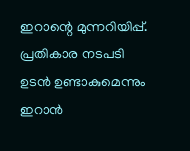ഇറാന്റെ മുന്നറിയിപ്പ്. പ്രതികാര നടപടി ഉടന്‍ ഉണ്ടാകുമെന്നും ഇറാന്‍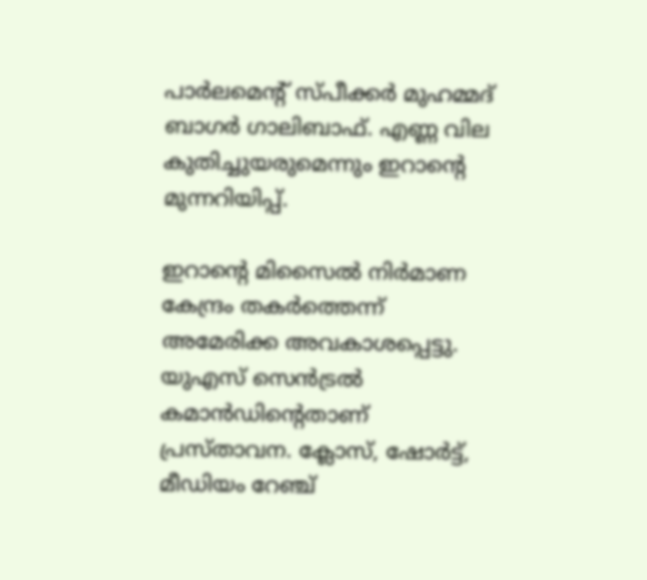പാര്‍ലമെന്റ് സ്പീക്കര്‍ മുഹമ്മദ് ബാഗര്‍ ഗാലിബാഫ്. എണ്ണ വില കുതിച്ചുയരുമെന്നും ഇറാന്റെ മുന്നറിയിപ്പ്.

ഇറാന്റെ മിസൈല്‍ നിര്‍മാണ കേന്ദ്രം തകര്‍ത്തെന്ന് അമേരിക്ക അവകാശപ്പെട്ടു. യുഎസ് സെന്‍ട്രല്‍ കമാന്‍ഡിന്റെതാണ് പ്രസ്താവന. ക്ലോസ്, ഷോര്‍ട്ട്, മീഡിയം റേഞ്ച്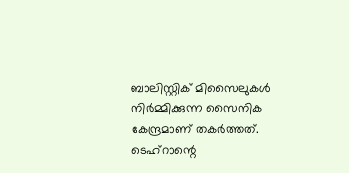ബാലിസ്റ്റിക് മിസൈലുകള്‍ നിര്‍മ്മിക്കുന്ന സൈനിക കേന്ദ്രമാണ് തകര്‍ത്തത്. ടെഹ്റാന്റെ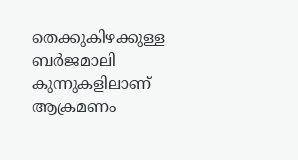തെക്കുകിഴക്കുള്ള ബര്‍ജമാലി കുന്നുകളിലാണ് ആക്രമണം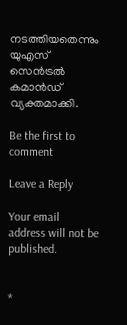നടത്തിയതെന്നും യുഎസ് സെന്‍ട്രല്‍ കമാന്‍ഡ് വ്യക്തമാക്കി.

Be the first to comment

Leave a Reply

Your email address will not be published.


*